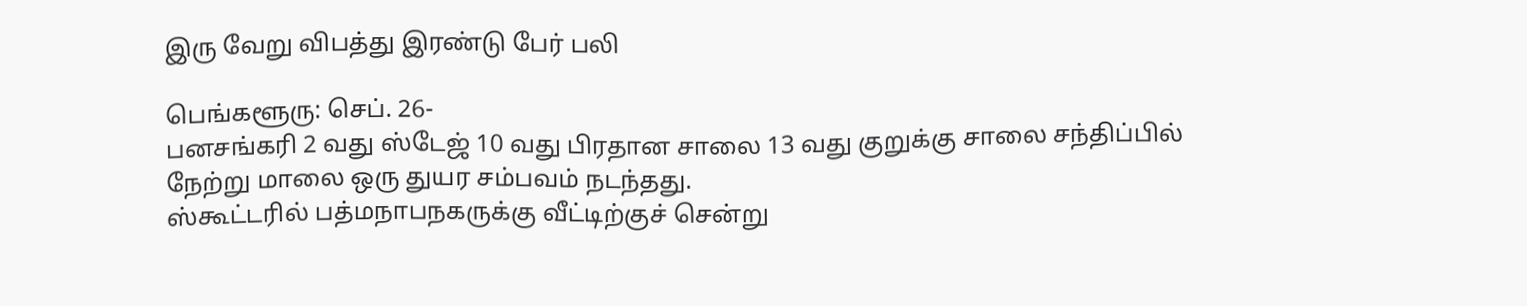இரு வேறு விபத்து இரண்டு பேர் பலி

பெங்களூரு: செப். 26-
பனசங்கரி 2 வது ஸ்டேஜ் 10 வது பிரதான சாலை 13 வது குறுக்கு சாலை சந்திப்பில் நேற்று மாலை ஒரு துயர சம்பவம் நடந்தது.
ஸ்கூட்டரில் பத்மநாபநகருக்கு வீட்டிற்குச் சென்று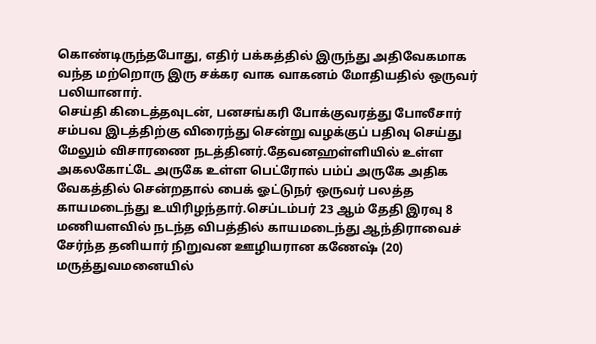கொண்டிருந்தபோது, எதிர் பக்கத்தில் இருந்து அதிவேகமாக வந்த மற்றொரு இரு சக்கர வாக வாகனம் மோதியதில் ஒருவர் பலியானார்.
செய்தி கிடைத்தவுடன், பனசங்கரி போக்குவரத்து போலீசார் சம்பவ இடத்திற்கு விரைந்து சென்று வழக்குப் பதிவு செய்து மேலும் விசாரணை நடத்தினர்.தேவனஹள்ளியில் உள்ள அகலகோட்டே அருகே உள்ள பெட்ரோல் பம்ப் அருகே அதிக வேகத்தில் சென்றதால் பைக் ஓட்டுநர் ஒருவர் பலத்த காயமடைந்து உயிரிழந்தார்.செப்டம்பர் 23 ஆம் தேதி இரவு 8 மணியளவில் நடந்த விபத்தில் காயமடைந்து ஆந்திராவைச் சேர்ந்த தனியார் நிறுவன ஊழியரான கணேஷ் (20) மருத்துவமனையில்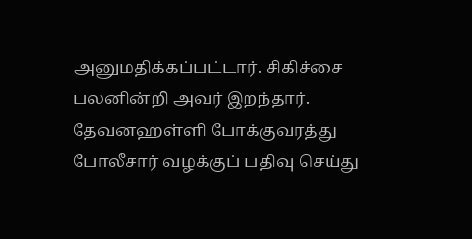அனுமதிக்கப்பட்டார். சிகிச்சை பலனின்றி அவர் இறந்தார்.
தேவனஹள்ளி போக்குவரத்து போலீசார் வழக்குப் பதிவு செய்து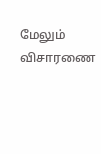மேலும் விசாரணை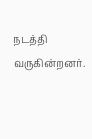நடத்தி வருகின்றனர்.